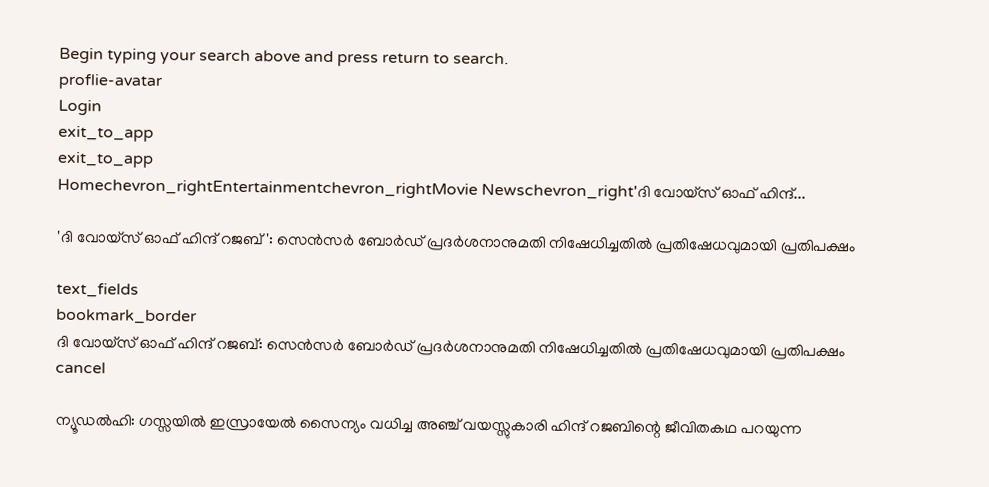Begin typing your search above and press return to search.
proflie-avatar
Login
exit_to_app
exit_to_app
Homechevron_rightEntertainmentchevron_rightMovie Newschevron_right'ദി വോയ്‌സ് ഓഫ് ഹിന്ദ്...

'ദി വോയ്‌സ് ഓഫ് ഹിന്ദ് റജബ്': സെൻസർ ബോർഡ് പ്രദർശനാനുമതി നിഷേധിച്ചതിൽ പ്രതിഷേധവുമായി പ്രതിപക്ഷം

text_fields
bookmark_border
ദി വോയ്‌സ് ഓഫ് ഹിന്ദ് റജബ്: സെൻസർ ബോർഡ് പ്രദർശനാനുമതി നിഷേധിച്ചതിൽ പ്രതിഷേധവുമായി പ്രതിപക്ഷം
cancel

ന്യൂഡൽഹി: ഗസ്സയിൽ ഇസ്രായേൽ സൈന്യം വധിച്ച അഞ്ച് വയസ്സുകാരി ഹിന്ദ് റജബിന്റെ ജീവിതകഥ പറയുന്ന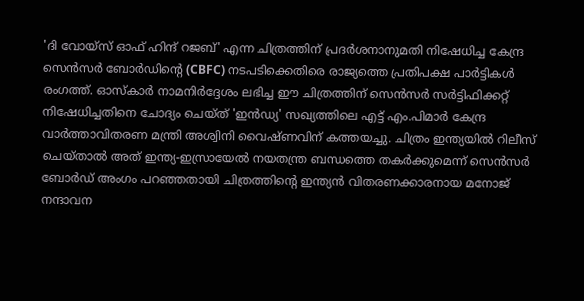'ദി വോയ്‌സ് ഓഫ് ഹിന്ദ് റജബ്' എന്ന ചിത്രത്തിന് പ്രദർശനാനുമതി നിഷേധിച്ച കേന്ദ്ര സെൻസർ ബോർഡിന്റെ (CBFC) നടപടിക്കെതിരെ രാജ്യത്തെ പ്രതിപക്ഷ പാർട്ടികൾ രംഗത്ത്. ഓസ്കാർ നാമനിർദ്ദേശം ലഭിച്ച ഈ ചിത്രത്തിന് സെൻസർ സർട്ടിഫിക്കറ്റ് നിഷേധിച്ചതിനെ ചോദ്യം ചെയ്ത് 'ഇൻഡ്യ' സഖ്യത്തിലെ എട്ട് എം.പിമാർ കേന്ദ്ര വാർത്താവിതരണ മന്ത്രി അശ്വിനി വൈഷ്ണവിന് കത്തയച്ചു. ചിത്രം ഇന്ത്യയിൽ റിലീസ് ചെയ്താൽ അത് ഇന്ത്യ-ഇസ്രായേൽ നയതന്ത്ര ബന്ധത്തെ തകർക്കുമെന്ന് സെൻസർ ബോർഡ് അംഗം പറഞ്ഞതായി ചിത്രത്തിന്റെ ഇന്ത്യൻ വിതരണക്കാരനായ മനോജ് നന്ദാവന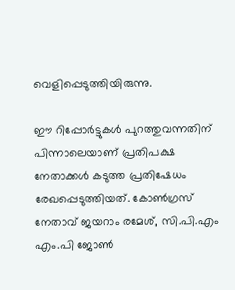വെളിപ്പെടുത്തിയിരുന്നു.

ഈ റിപ്പോർട്ടുകൾ പുറത്തുവന്നതിന് പിന്നാലെയാണ് പ്രതിപക്ഷ നേതാക്കൾ കടുത്ത പ്രതിഷേധം രേഖപ്പെടുത്തിയത്. കോൺഗ്രസ് നേതാവ് ജയറാം രമേശ്, സി.പി.എം എം.പി ജോൺ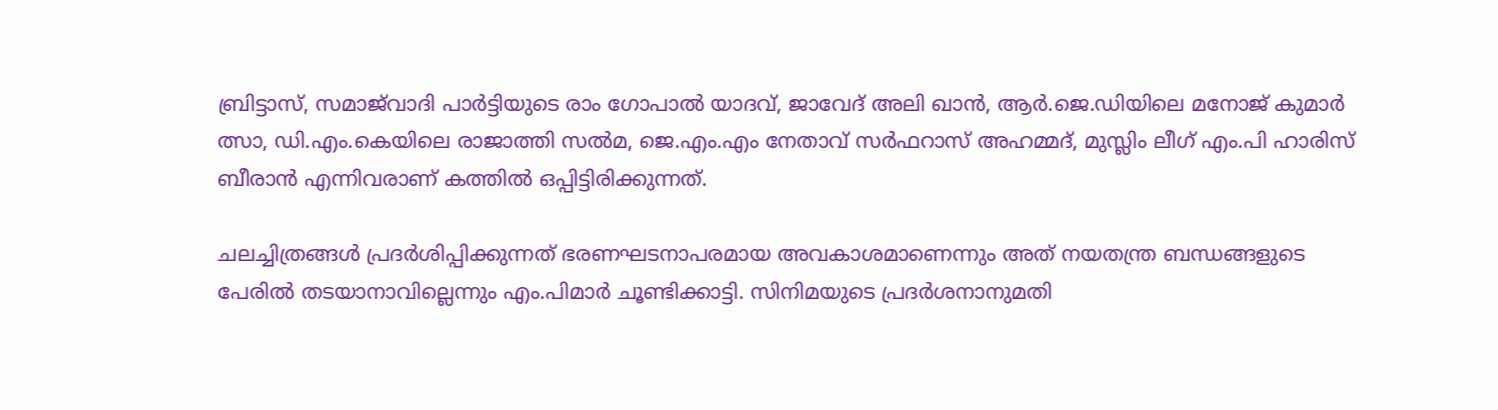ബ്രിട്ടാസ്, സമാജ്‌വാദി പാർട്ടിയുടെ രാം ഗോപാൽ യാദവ്, ജാവേദ് അലി ഖാൻ, ആർ.ജെ.ഡിയിലെ മനോജ് കുമാർ ത്സാ, ഡി.എം.കെയിലെ രാജാത്തി സൽമ, ജെ.എം.എം നേതാവ് സർഫറാസ് അഹമ്മദ്, മുസ്ലിം ലീഗ് എം.പി ഹാരിസ് ബീരാൻ എന്നിവരാണ് കത്തിൽ ഒപ്പിട്ടിരിക്കുന്നത്.

ചലച്ചിത്രങ്ങൾ പ്രദർശിപ്പിക്കുന്നത് ഭരണഘടനാപരമായ അവകാശമാണെന്നും അത് നയതന്ത്ര ബന്ധങ്ങളുടെ പേരിൽ തടയാനാവില്ലെന്നും എം.പിമാർ ചൂണ്ടിക്കാട്ടി. സിനിമയുടെ പ്രദർശനാനുമതി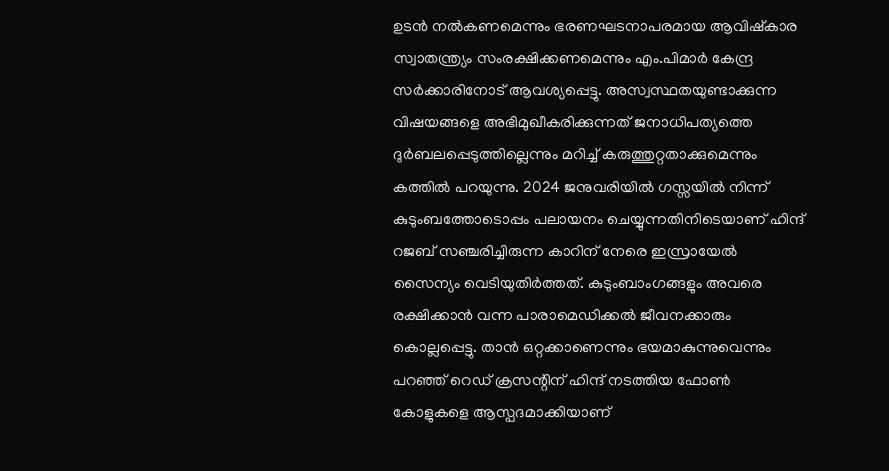ഉടൻ നൽകണമെന്നും ഭരണഘടനാപരമായ ആവിഷ്കാര സ്വാതന്ത്ര്യം സംരക്ഷിക്കണമെന്നും എം.പിമാർ കേന്ദ്ര സർക്കാരിനോട് ആവശ്യപ്പെട്ടു. അസ്വസ്ഥതയുണ്ടാക്കുന്ന വിഷയങ്ങളെ അഭിമുഖീകരിക്കുന്നത് ജനാധിപത്യത്തെ ദുർബലപ്പെടുത്തില്ലെന്നും മറിച്ച് കരുത്തുറ്റതാക്കുമെന്നും കത്തിൽ പറയുന്നു. 2024 ജനുവരിയിൽ ഗസ്സയിൽ നിന്ന് കുടുംബത്തോടൊപ്പം പലായനം ചെയ്യുന്നതിനിടെയാണ് ഹിന്ദ് റജബ് സഞ്ചരിച്ചിരുന്ന കാറിന് നേരെ ഇസ്രായേൽ സൈന്യം വെടിയുതിർത്തത്. കുടുംബാംഗങ്ങളും അവരെ രക്ഷിക്കാൻ വന്ന പാരാമെഡിക്കൽ ജീവനക്കാരും കൊല്ലപ്പെട്ടു. താൻ ഒറ്റക്കാണെന്നും ഭയമാകുന്നുവെന്നും പറഞ്ഞ് റെഡ് ക്രസന്റിന് ഹിന്ദ് നടത്തിയ ഫോൺ കോളുകളെ ആസ്പദമാക്കിയാണ്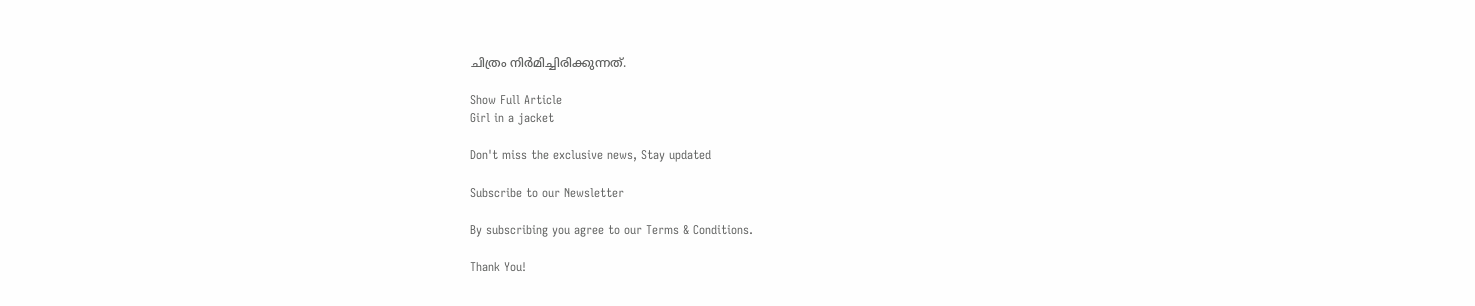ചിത്രം നിർമിച്ചിരിക്കുന്നത്.

Show Full Article
Girl in a jacket

Don't miss the exclusive news, Stay updated

Subscribe to our Newsletter

By subscribing you agree to our Terms & Conditions.

Thank You!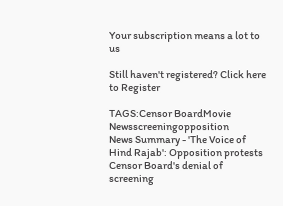Your subscription means a lot to us

Still haven't registered? Click here to Register

TAGS:Censor BoardMovie Newsscreeningopposition
News Summary - 'The Voice of Hind Rajab': Opposition protests Censor Board's denial of screening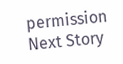permission
Next Story